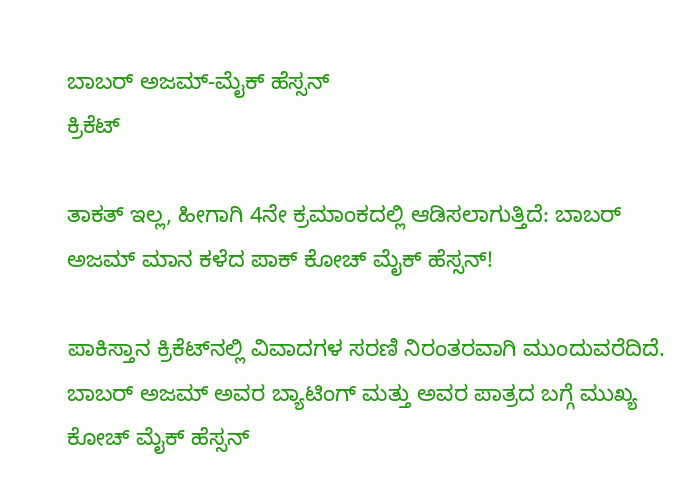ಬಾಬರ್ ಅಜಮ್-ಮೈಕ್ ಹೆಸ್ಸನ್
ಕ್ರಿಕೆಟ್

ತಾಕತ್ ಇಲ್ಲ, ಹೀಗಾಗಿ 4ನೇ ಕ್ರಮಾಂಕದಲ್ಲಿ ಆಡಿಸಲಾಗುತ್ತಿದೆ: ಬಾಬರ್ ಅಜಮ್ ಮಾನ ಕಳೆದ ಪಾಕ್ ಕೋಚ್ ಮೈಕ್ ಹೆಸ್ಸನ್!

ಪಾಕಿಸ್ತಾನ ಕ್ರಿಕೆಟ್‌ನಲ್ಲಿ ವಿವಾದಗಳ ಸರಣಿ ನಿರಂತರವಾಗಿ ಮುಂದುವರೆದಿದೆ. ಬಾಬರ್ ಅಜಮ್ ಅವರ ಬ್ಯಾಟಿಂಗ್ ಮತ್ತು ಅವರ ಪಾತ್ರದ ಬಗ್ಗೆ ಮುಖ್ಯ ಕೋಚ್ ಮೈಕ್ ಹೆಸ್ಸನ್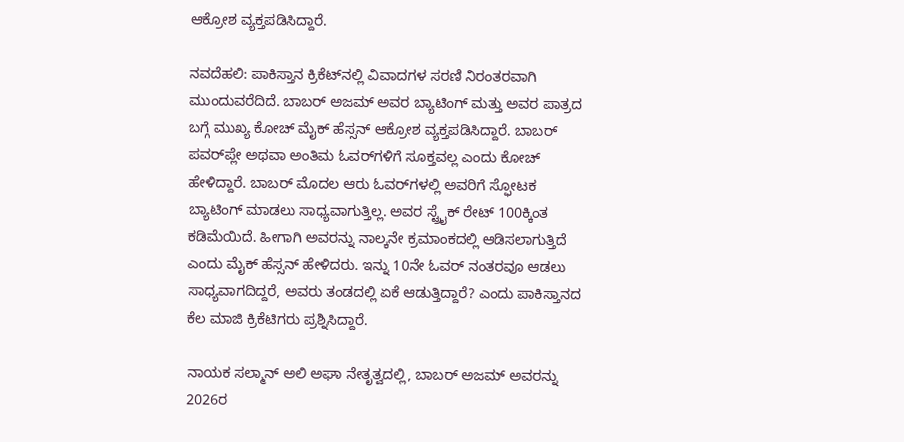ಆಕ್ರೋಶ ವ್ಯಕ್ತಪಡಿಸಿದ್ದಾರೆ.

ನವದೆಹಲಿ: ಪಾಕಿಸ್ತಾನ ಕ್ರಿಕೆಟ್‌ನಲ್ಲಿ ವಿವಾದಗಳ ಸರಣಿ ನಿರಂತರವಾಗಿ ಮುಂದುವರೆದಿದೆ. ಬಾಬರ್ ಅಜಮ್ ಅವರ ಬ್ಯಾಟಿಂಗ್ ಮತ್ತು ಅವರ ಪಾತ್ರದ ಬಗ್ಗೆ ಮುಖ್ಯ ಕೋಚ್ ಮೈಕ್ ಹೆಸ್ಸನ್ ಆಕ್ರೋಶ ವ್ಯಕ್ತಪಡಿಸಿದ್ದಾರೆ. ಬಾಬರ್ ಪವರ್‌ಪ್ಲೇ ಅಥವಾ ಅಂತಿಮ ಓವರ್‌ಗಳಿಗೆ ಸೂಕ್ತವಲ್ಲ ಎಂದು ಕೋಚ್ ಹೇಳಿದ್ದಾರೆ. ಬಾಬರ್ ಮೊದಲ ಆರು ಓವರ್‌ಗಳಲ್ಲಿ ಅವರಿಗೆ ಸ್ಫೋಟಕ ಬ್ಯಾಟಿಂಗ್ ಮಾಡಲು ಸಾಧ್ಯವಾಗುತ್ತಿಲ್ಲ. ಅವರ ಸ್ಟ್ರೈಕ್ ರೇಟ್ 100ಕ್ಕಿಂತ ಕಡಿಮೆಯಿದೆ. ಹೀಗಾಗಿ ಅವರನ್ನು ನಾಲ್ಕನೇ ಕ್ರಮಾಂಕದಲ್ಲಿ ಆಡಿಸಲಾಗುತ್ತಿದೆ ಎಂದು ಮೈಕ್ ಹೆಸ್ಸನ್ ಹೇಳಿದರು. ಇನ್ನು 10ನೇ ಓವರ್ ನಂತರವೂ ಆಡಲು ಸಾಧ್ಯವಾಗದಿದ್ದರೆ, ಅವರು ತಂಡದಲ್ಲಿ ಏಕೆ ಆಡುತ್ತಿದ್ದಾರೆ? ಎಂದು ಪಾಕಿಸ್ತಾನದ ಕೆಲ ಮಾಜಿ ಕ್ರಿಕೆಟಿಗರು ಪ್ರಶ್ನಿಸಿದ್ದಾರೆ.

ನಾಯಕ ಸಲ್ಮಾನ್ ಅಲಿ ಅಘಾ ನೇತೃತ್ವದಲ್ಲಿ, ಬಾಬರ್ ಅಜಮ್ ಅವರನ್ನು 2026ರ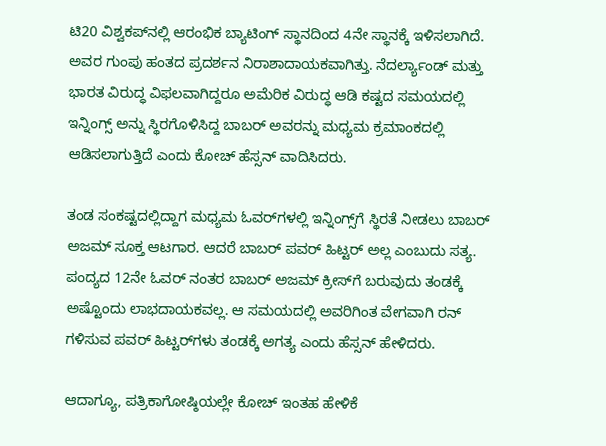ಟಿ20 ವಿಶ್ವಕಪ್‌ನಲ್ಲಿ ಆರಂಭಿಕ ಬ್ಯಾಟಿಂಗ್ ಸ್ಥಾನದಿಂದ 4ನೇ ಸ್ಥಾನಕ್ಕೆ ಇಳಿಸಲಾಗಿದೆ. ಅವರ ಗುಂಪು ಹಂತದ ಪ್ರದರ್ಶನ ನಿರಾಶಾದಾಯಕವಾಗಿತ್ತು. ನೆದರ್ಲ್ಯಾಂಡ್ ಮತ್ತು ಭಾರತ ವಿರುದ್ಧ ವಿಫಲವಾಗಿದ್ದರೂ ಅಮೆರಿಕ ವಿರುದ್ಧ ಆಡಿ ಕಷ್ಟದ ಸಮಯದಲ್ಲಿ ಇನ್ನಿಂಗ್ಸ್ ಅನ್ನು ಸ್ಥಿರಗೊಳಿಸಿದ್ದ ಬಾಬರ್ ಅವರನ್ನು ಮಧ್ಯಮ ಕ್ರಮಾಂಕದಲ್ಲಿ ಆಡಿಸಲಾಗುತ್ತಿದೆ ಎಂದು ಕೋಚ್ ಹೆಸ್ಸನ್ ವಾದಿಸಿದರು.

ತಂಡ ಸಂಕಷ್ಟದಲ್ಲಿದ್ದಾಗ ಮಧ್ಯಮ ಓವರ್‌ಗಳಲ್ಲಿ ಇನ್ನಿಂಗ್ಸ್‌ಗೆ ಸ್ಥಿರತೆ ನೀಡಲು ಬಾಬರ್ ಅಜಮ್ ಸೂಕ್ತ ಆಟಗಾರ. ಆದರೆ ಬಾಬರ್ ಪವರ್ ಹಿಟ್ಟರ್ ಅಲ್ಲ ಎಂಬುದು ಸತ್ಯ. ಪಂದ್ಯದ 12ನೇ ಓವರ್ ನಂತರ ಬಾಬರ್ ಅಜಮ್ ಕ್ರೀಸ್‌ಗೆ ಬರುವುದು ತಂಡಕ್ಕೆ ಅಷ್ಟೊಂದು ಲಾಭದಾಯಕವಲ್ಲ. ಆ ಸಮಯದಲ್ಲಿ ಅವರಿಗಿಂತ ವೇಗವಾಗಿ ರನ್ ಗಳಿಸುವ ಪವರ್ ಹಿಟ್ಟರ್‌ಗಳು ತಂಡಕ್ಕೆ ಅಗತ್ಯ ಎಂದು ಹೆಸ್ಸನ್ ಹೇಳಿದರು.

ಆದಾಗ್ಯೂ, ಪತ್ರಿಕಾಗೋಷ್ಠಿಯಲ್ಲೇ ಕೋಚ್‌ ಇಂತಹ ಹೇಳಿಕೆ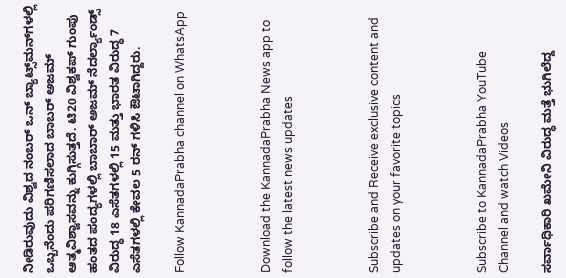ನೀಡಿರುವುದು ವಿಶ್ವದ ನಂಬರ್ ಒನ್ ಬ್ಯಾಟ್ಸ್‌ಮನ್‌ಗಳಲ್ಲಿ ಒಬ್ಬನೆಂದು ಪರಿಗಣಿಸಲಾದ ಬಾಬರ್ ಅಜಮ್ ಆತ್ಮವಿಶ್ವಾಸವನ್ನು ಕುಗ್ಗಿಸುತ್ತದೆ. ಟಿ20 ವಿಶ್ವಕಪ್ ಗುಂಪು ಹಂತದ ಪಂದ್ಯಗಳಲ್ಲಿ ಬಾಬಾರ್ ಅಜಮ್ ನೆದರ್ಲ್ಯಾಂಡ್ಸ್ ವಿರುದ್ಧ 18 ಎಸೆತಗಳಲ್ಲಿ 15 ಮತ್ತು ಭಾರತ ವಿರುದ್ಧ 7 ಎಸೆತಗಳಲ್ಲಿ ಕೇವಲ 5 ರನ್ ಗಳಿಸಿ ಔಟಾಗಿದ್ದರು.

Follow KannadaPrabha channel on WhatsApp



Download the KannadaPrabha News app to follow the latest news updates



Subscribe and Receive exclusive content and updates on your favorite topics



Subscribe to KannadaPrabha YouTube Channel and watch Videos

ಸರ್ವಾಧಿಕಾರಿ ಖಮೇನಿ ವಿರುದ್ಧ ಮತ್ತೆ ಭುಗಿಲೆದ್ದ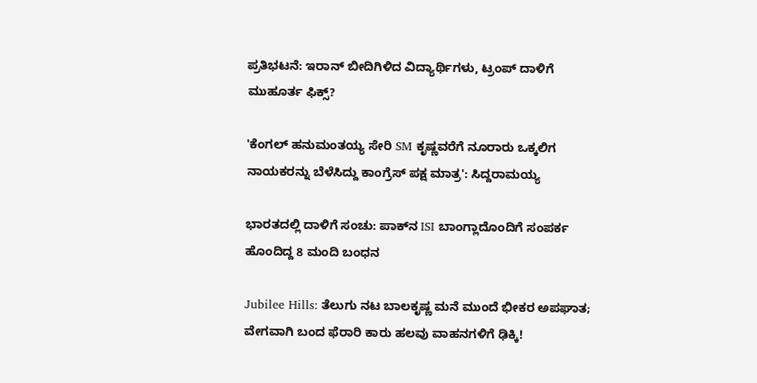ಪ್ರತಿಭಟನೆ: ಇರಾನ್ ಬೀದಿಗಿಳಿದ ವಿದ್ಯಾರ್ಥಿಗಳು, ಟ್ರಂಪ್ ದಾಳಿಗೆ ಮುಹೂರ್ತ ಫಿಕ್ಸ್?

'ಕೆಂಗಲ್ ಹನುಮಂತಯ್ಯ ಸೇರಿ SM ಕೃಷ್ಣವರೆಗೆ ನೂರಾರು ಒಕ್ಕಲಿಗ ನಾಯಕರನ್ನು ಬೆಳೆಸಿದ್ದು ಕಾಂಗ್ರೆಸ್ ಪಕ್ಷ ಮಾತ್ರ': ಸಿದ್ದರಾಮಯ್ಯ

ಭಾರತದಲ್ಲಿ ದಾಳಿಗೆ ಸಂಚು: ಪಾಕ್‌ನ ISI ಬಾಂಗ್ಲಾದೊಂದಿಗೆ ಸಂಪರ್ಕ ಹೊಂದಿದ್ದ 8 ಮಂದಿ ಬಂಧನ

Jubilee Hills: ತೆಲುಗು ನಟ ಬಾಲಕೃಷ್ಣ ಮನೆ ಮುಂದೆ ಭೀಕರ ಅಪಘಾತ; ವೇಗವಾಗಿ ಬಂದ ಫೆರಾರಿ ಕಾರು ಹಲವು ವಾಹನಗಳಿಗೆ ಢಿಕ್ಕಿ!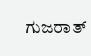ಗುಜರಾತ್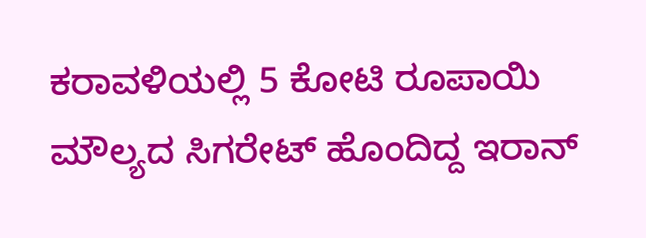ಕರಾವಳಿಯಲ್ಲಿ 5 ಕೋಟಿ ರೂಪಾಯಿ ಮೌಲ್ಯದ ಸಿಗರೇಟ್ ಹೊಂದಿದ್ದ ಇರಾನ್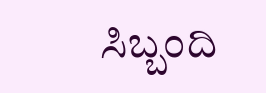ಸಿಬ್ಬಂದಿ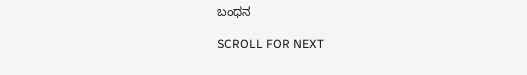ಬಂಧನ

SCROLL FOR NEXT